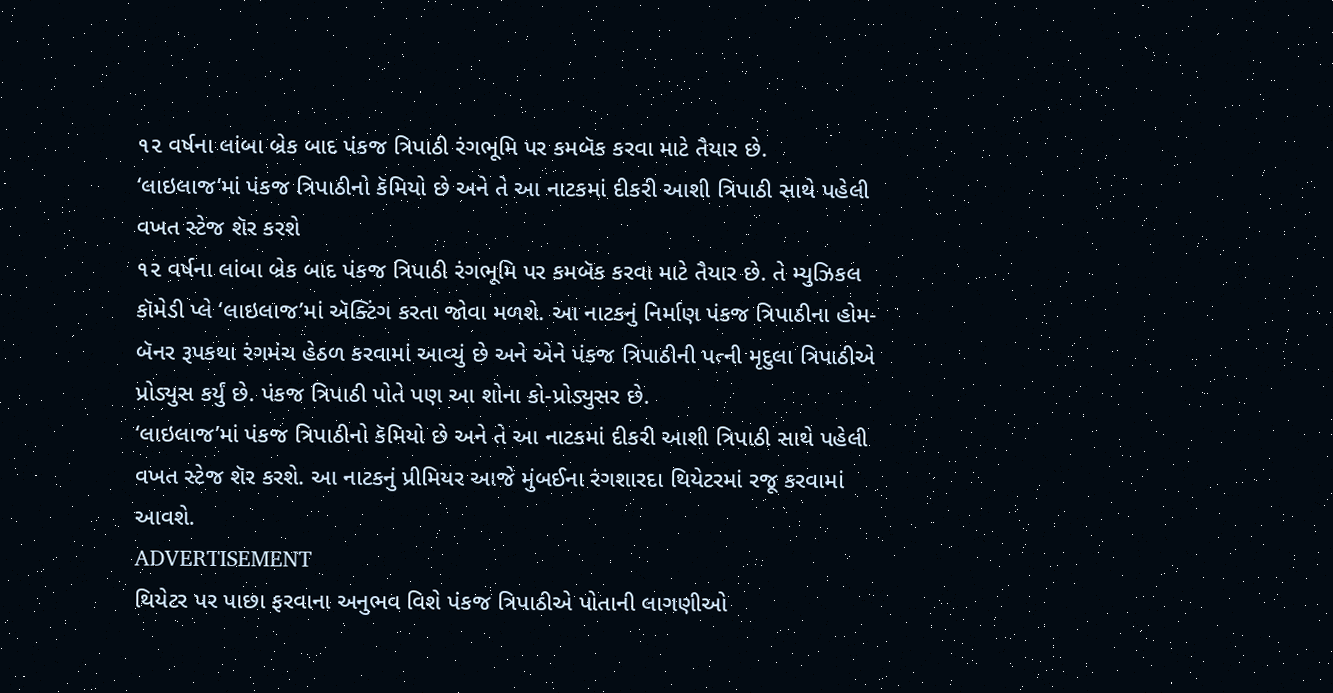૧૨ વર્ષના લાંબા બ્રેક બાદ પંકજ ત્રિપાઠી રંગભૂમિ પર કમબૅક કરવા માટે તૈયાર છે.
‘લાઇલાજ’માં પંકજ ત્રિપાઠીનો કૅમિયો છે અને તે આ નાટકમાં દીકરી આશી ત્રિપાઠી સાથે પહેલી વખત સ્ટેજ શૅર કરશે
૧૨ વર્ષના લાંબા બ્રેક બાદ પંકજ ત્રિપાઠી રંગભૂમિ પર કમબૅક કરવા માટે તૈયાર છે. તે મ્યુઝિકલ કૉમેડી પ્લે ‘લાઇલાજ’માં ઍક્ટિંગ કરતા જોવા મળશે. આ નાટકનું નિર્માણ પંકજ ત્રિપાઠીના હોમ-બૅનર રૂપકથા રંગમંચ હેઠળ કરવામાં આવ્યું છે અને એને પંકજ ત્રિપાઠીની પત્ની મૃદુલા ત્રિપાઠીએ પ્રોડ્યુસ કર્યું છે. પંકજ ત્રિપાઠી પોતે પણ આ શોના કો-પ્રોડ્યુસર છે.
‘લાઇલાજ’માં પંકજ ત્રિપાઠીનો કૅમિયો છે અને તે આ નાટકમાં દીકરી આશી ત્રિપાઠી સાથે પહેલી વખત સ્ટેજ શૅર કરશે. આ નાટકનું પ્રીમિયર આજે મુંબઈના રંગશારદા થિયેટરમાં રજૂ કરવામાં આવશે.
ADVERTISEMENT
થિયેટર પર પાછા ફરવાના અનુભવ વિશે પંકજ ત્રિપાઠીએ પોતાની લાગણીઓ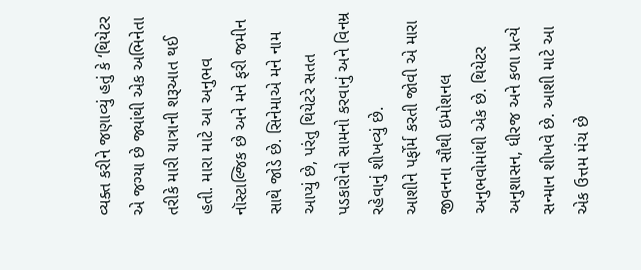વ્યક્ત કરીને જણાવ્યું હતું કે ‘થિયેટર એ જગ્યા છે જ્યાંથી એક અભિનેતા તરીકે મારી યાત્રાની શરૂઆત થઈ હતી. મારા માટે આ અનુભવ નૉસ્ટાલ્જિક છે અને મને ફરી જમીન સાથે જોડે છે. સિનેમાએ મને નામ આપ્યું છે, પરંતુ થિયેટરે સતત પડકારોનો સામનો કરવાનું અને વિનમ્ર રહેવાનું શીખવ્યું છે.
આશીને પર્ફોર્મ કરતી જોવી એ મારા જીવનના સૌથી ઇમોશનલ અનુભવોમાંથી એક છે. થિયેટર અનુશાસન, ધીરજ અને કળા પ્રત્યે સન્માન શીખવે છે. આશી માટે આ એક ઉત્તમ મંચ છે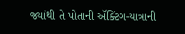જ્યાંથી તે પોતાની ઍક્ટિંગ-યાત્રાની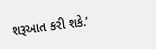શરૂઆત કરી શકે.’